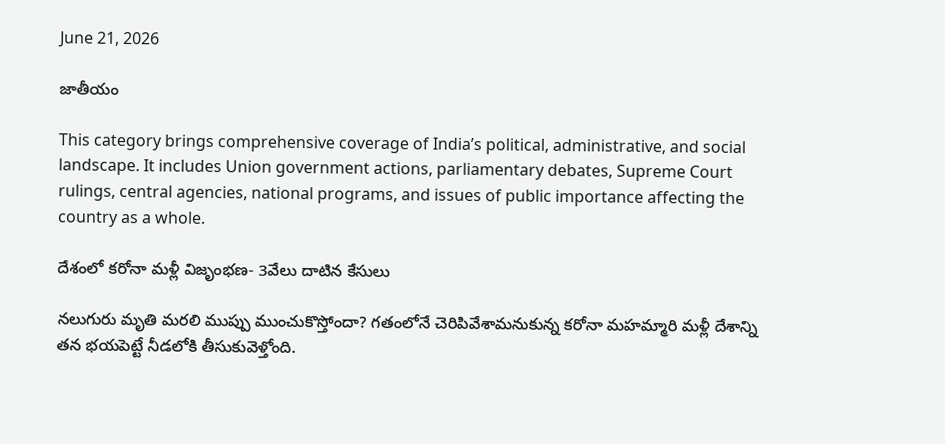June 21, 2026

జాతీయం

This category brings comprehensive coverage of India’s political, administrative, and social landscape. It includes Union government actions, parliamentary debates, Supreme Court rulings, central agencies, national programs, and issues of public importance affecting the country as a whole.

దేశంలో కరోనా మళ్లీ విజృంభణ- 3వేలు దాటిన కేసులు

నలుగురు మృతి మరలి ముప్పు ముంచుకొస్తోందా? గతంలోనే చెరిపివేశామనుకున్న కరోనా మహమ్మారి మళ్లీ దేశాన్ని తన భయపెట్టే నీడలోకి తీసుకువెళ్తోంది.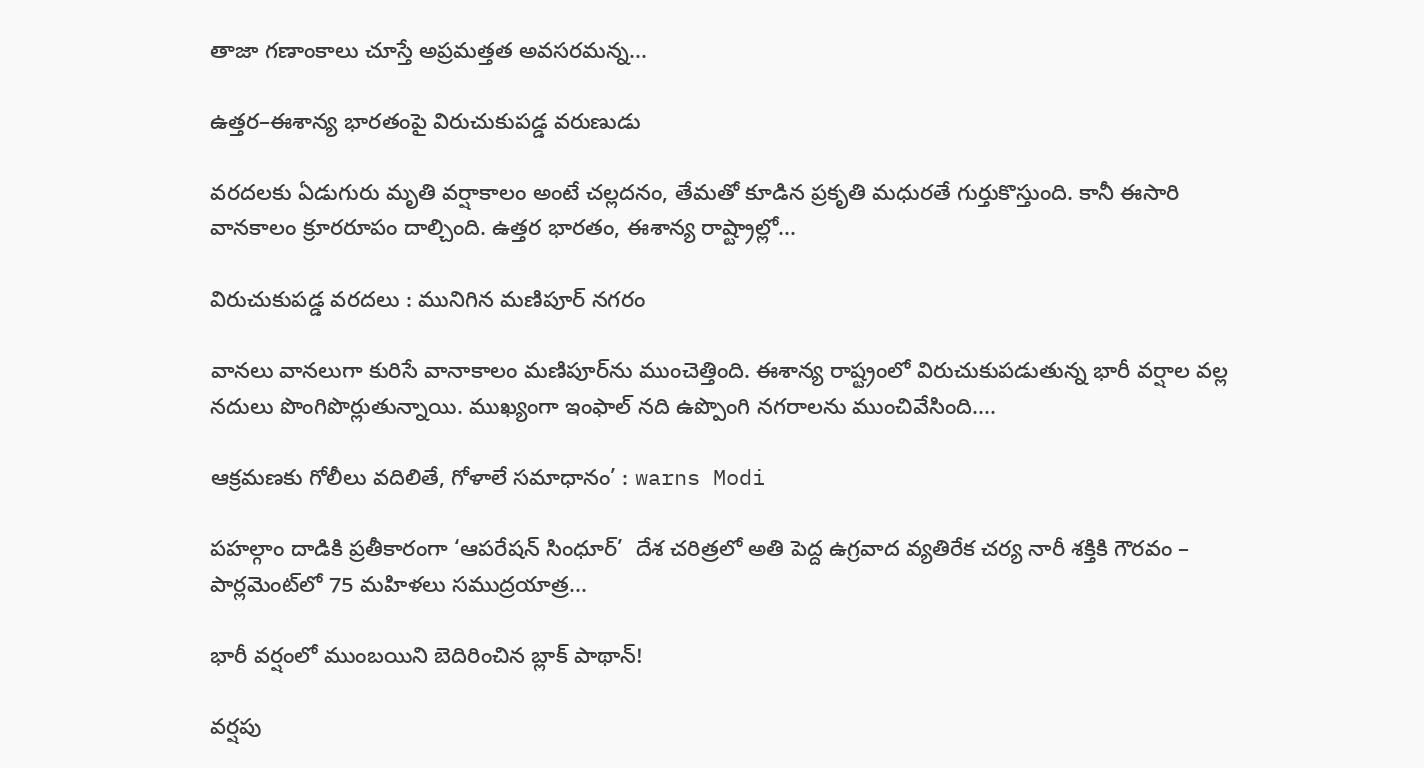తాజా గణాంకాలు చూస్తే అప్రమత్తత అవసరమన్న...

ఉత్తర–ఈశాన్య భారతంపై విరుచుకుపడ్డ వరుణుడు

వరదలకు ఏడుగురు మృతి వర్షాకాలం అంటే చల్లదనం, తేమతో కూడిన ప్రకృతి మధురతే గుర్తుకొస్తుంది. కానీ ఈసారి వానకాలం క్రూరరూపం దాల్చింది. ఉత్తర భారతం, ఈశాన్య రాష్ట్రాల్లో...

విరుచుకుపడ్డ వరదలు : మునిగిన మణిపూర్ నగరం

వానలు వానలుగా కురిసే వానాకాలం మణిపూర్‌ను ముంచెత్తింది. ఈశాన్య రాష్ట్రంలో విరుచుకుపడుతున్న భారీ వర్షాల వల్ల నదులు పొంగిపొర్లుతున్నాయి. ముఖ్యంగా ఇంఫాల్ నది ఉప్పొంగి నగరాలను ముంచివేసింది....

ఆక్రమణకు గోలీలు వదిలితే, గోళాలే సమాధానం’ : warns Modi

పహల్గాం దాడికి ప్రతీకారంగా ‘ఆపరేషన్ సింధూర్’  దేశ చరిత్రలో అతి పెద్ద ఉగ్రవాద వ్యతిరేక చర్య నారీ శక్తికి గౌరవం – పార్లమెంట్‌లో 75 మహిళలు సముద్రయాత్ర...

భారీ వర్షంలో ముంబయిని బెదిరించిన బ్లాక్ పాథాన్!

వర్షపు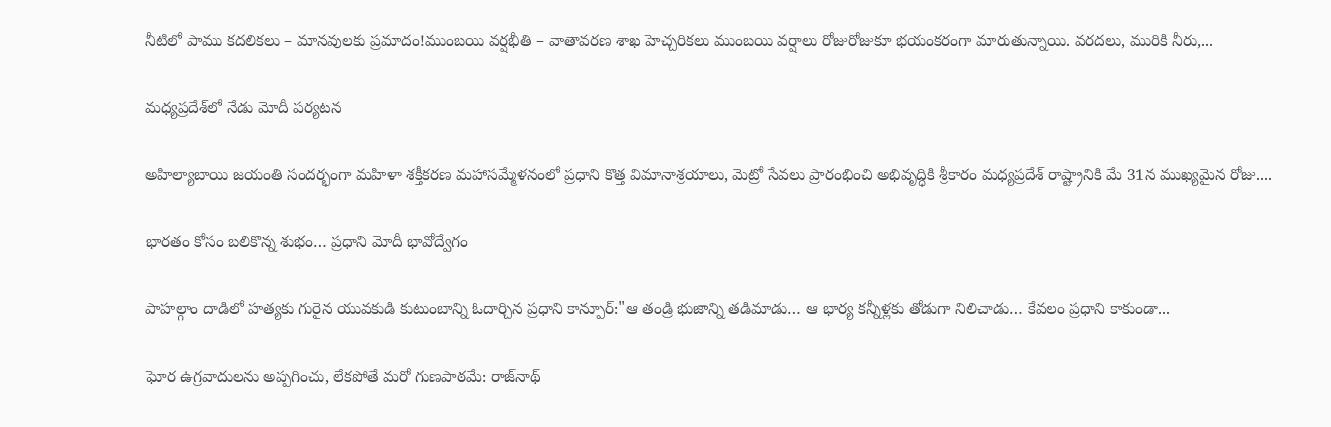నీటిలో పాము కదలికలు – మానవులకు ప్రమాదం!ముంబయి వర్షభీతి – వాతావరణ శాఖ హెచ్చరికలు ముంబయి వర్షాలు రోజురోజుకూ భయంకరంగా మారుతున్నాయి. వరదలు, మురికి నీరు,...

మధ్యప్రదేశ్‌లో నేడు మోదీ పర్యటన

అహిల్యాబాయి జయంతి సందర్భంగా మహిళా శక్తీకరణ మహాసమ్మేళనంలో ప్రధాని కొత్త విమానాశ్రయాలు, మెట్రో సేవలు ప్రారంభించి అభివృద్ధికి శ్రీకారం మధ్యప్రదేశ్ రాష్ట్రానికి మే 31న ముఖ్యమైన రోజు....

భారతం కోసం బలికొన్న శుభం… ప్రధాని మోదీ భావోద్వేగం

పాహల్గాం దాడిలో హత్యకు గురైన యువకుడి కుటుంబాన్ని ఓదార్చిన ప్రధాని కాన్పూర్:"ఆ తండ్రి భుజాన్ని తడిమాడు… ఆ భార్య కన్నీళ్లకు తోడుగా నిలిచాడు… కేవలం ప్రధాని కాకుండా...

ఘోర ఉగ్రవాదులను అప్పగించు, లేకపోతే మరో గుణపాఠమే: రాజ్‌నాథ్‌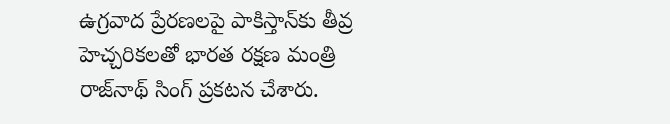ఉగ్రవాద ప్రేరణలపై పాకిస్తాన్‌కు తీవ్ర హెచ్చరికలతో భారత రక్షణ మంత్రి రాజ్‌నాథ్‌ సింగ్‌ ప్రకటన చేశారు.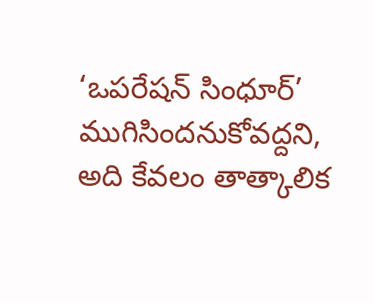‘ఒపరేషన్‌ సింధూర్‌’ ముగిసిందనుకోవద్దని, అది కేవలం తాత్కాలిక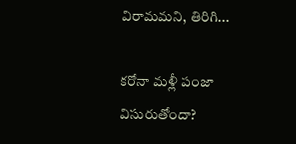విరామమని, తిరిగి...

కరోనా మళ్లీ పంజా విసురుతోందా?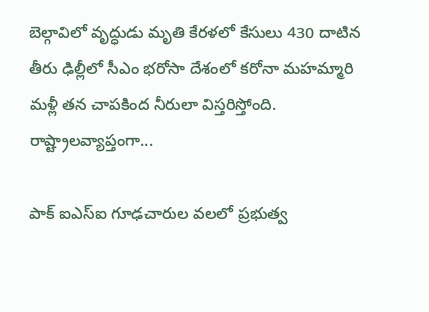బెల్గావిలో వృద్ధుడు మృతి కేరళలో కేసులు 430 దాటిన తీరు ఢిల్లీలో సీఎం భరోసా దేశంలో కరోనా మహమ్మారి మళ్లీ తన చాపకింద నీరులా విస్తరిస్తోంది. రాష్ట్రాలవ్యాప్తంగా...

పాక్ ఐఎస్ఐ గూఢచారుల వలలో ప్రభుత్వ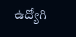ఉద్యోగి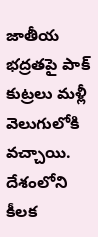జాతీయ భద్రతపై పాక్ కుట్రలు మళ్లీ వెలుగులోకి వచ్చాయి. దేశంలోని కీలక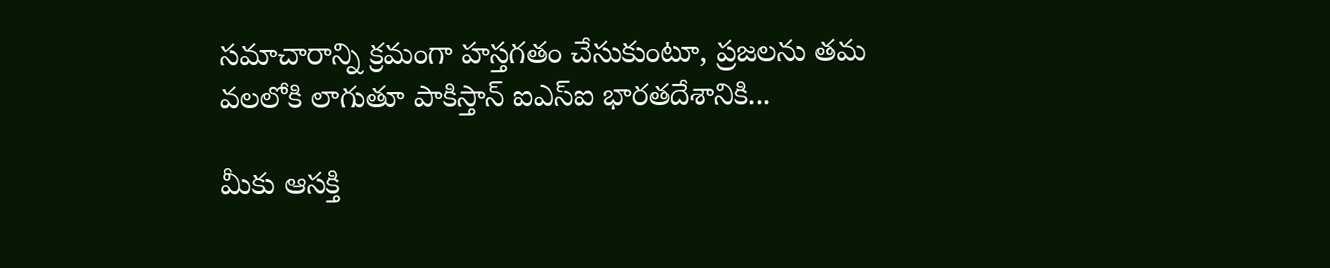సమాచారాన్ని క్రమంగా హస్తగతం చేసుకుంటూ, ప్రజలను తమ వలలోకి లాగుతూ పాకిస్తాన్ ఐఎస్ఐ భారతదేశానికి...

మీకు ఆసక్తి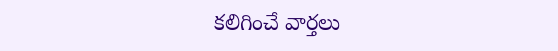కలిగించే వార్తలు